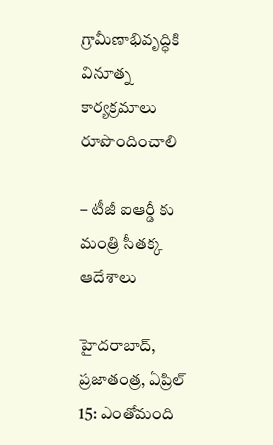గ్రామీణాభివృద్ధికి వినూత్న కార్యక్రమాలు రూపొందించాలి

– టీజీ ఐఆర్డీ కు మంత్రి సీతక్క ఆదేశాలు

హైదరాబాద్, ప్రజాతంత్ర, ఏప్రిల్ 15: ఎంతోమంది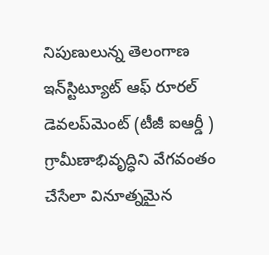నిపుణులున్న తెలంగాణ ఇన్‌స్టిట్యూట్ ఆఫ్ రూరల్ డెవలప్‌మెంట్ (టీజీ ఐఆర్డీ ) గ్రామీణాభివృద్ధిని వేగవంతం చేసేలా వినూత్నమైన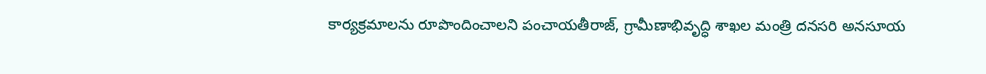కార్యక్రమాలను రూపొందించాలని పంచాయతీరాజ్, గ్రామీణాభివృద్ధి శాఖల మంత్రి దనసరి అనసూయ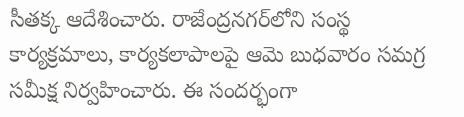సీతక్క ఆదేశించారు. రాజేంద్రనగర్‌లోని సంస్థ కార్యక్రమాలు, కార్యకలాపాలపై ఆమె బుధవారం సమగ్ర సమీక్ష నిర్వహించారు. ఈ సందర్భంగా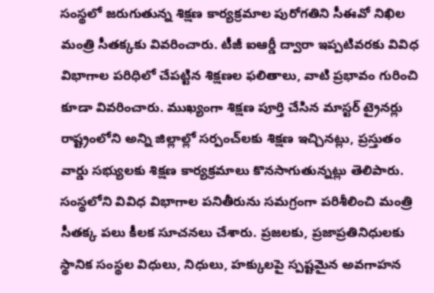సంస్థలో జరుగుతున్న శిక్షణ కార్యక్రమాల పురోగతిని సీఈవో నిఖిల మంత్రి సీతక్కకు వివరించారు. టీజీ ఐఆర్డీ ద్వారా ఇప్పటివరకు వివిధ విభాగాల పరిధిలో చేపట్టిన శిక్షణల ఫలితాలు, వాటి ప్రభావం గురించి కూడా వివరించారు. ముఖ్యంగా శిక్షణ పూర్తి చేసిన మాస్టర్ ట్రైనర్లు రాష్ట్రంలోని అన్ని జిల్లాల్లో సర్పంచ్‌లకు శిక్షణ ఇచ్చినట్లు, ప్రస్తుతం వార్డు సభ్యులకు శిక్షణ కార్యక్రమాలు కొనసాగుతున్నట్లు తెలిపారు. సంస్థలోని వివిధ విభాగాల పనితీరును సమగ్రంగా పరిశీలించి మంత్రి సీతక్క పలు కీలక సూచనలు చేశారు. ప్రజలకు, ప్రజాప్రతినిధులకు స్థానిక సంస్థల విధులు, నిధులు, హక్కులపై స్పష్టమైన అవగాహన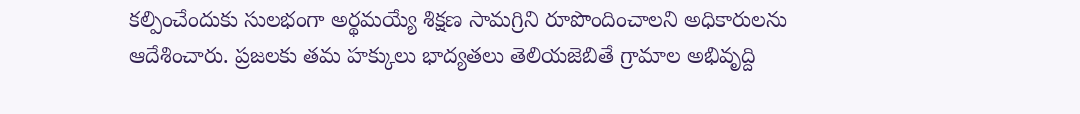కల్పించేందుకు సులభంగా అర్థమయ్యే శిక్షణ సామగ్రిని రూపొందించాలని అధికారులను ఆదేశించారు. ప్రజలకు తమ హక్కులు భాద్యతలు తెలియజెబితే గ్రామాల అభివృద్ది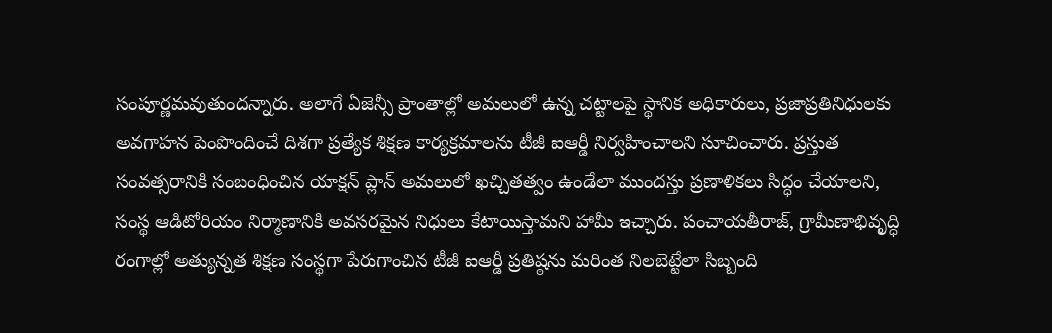సంపూర్ణమవుతుందన్నారు. అలాగే ఏజెన్సీ ప్రాంతాల్లో అమలులో ఉన్న చట్టాలపై స్థానిక అధికారులు, ప్రజాప్రతినిధులకు అవగాహన పెంపొందించే దిశగా ప్రత్యేక శిక్షణ కార్యక్రమాలను టీజీ ఐఆర్డీ నిర్వహించాలని సూచించారు. ప్రస్తుత సంవత్సరానికి సంబంధించిన యాక్షన్ ప్లాన్ అమలులో ఖచ్చితత్వం ఉండేలా ముందస్తు ప్రణాళికలు సిద్ధం చేయాలని, సంస్థ ఆడిటోరియం నిర్మాణానికి అవసరమైన నిధులు కేటాయిస్తామని హామీ ఇచ్చారు. పంచాయతీరాజ్, గ్రామీణాభివృద్ధి రంగాల్లో అత్యున్నత శిక్షణ సంస్థగా పేరుగాంచిన టీజీ ఐఆర్డీ ప్రతిష్ఠను మరింత నిలబెట్టేలా సిబ్బంది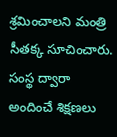శ్రమించాలని మంత్రి సీతక్క సూచించారు. సంస్థ ద్వారా అందించే శిక్షణలు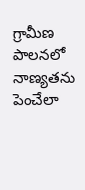గ్రామీణ పాలనలో నాణ్యతను పెంచేలా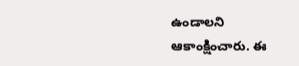ఉండాలని ఆకాంక్షించారు. ఈ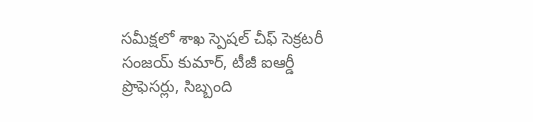సమీక్షలో శాఖ స్పెషల్ చీఫ్ సెక్రటరీ సంజయ్ కుమార్, టీజీ ఐఆర్డీ ప్రొఫెసర్లు, సిబ్బంది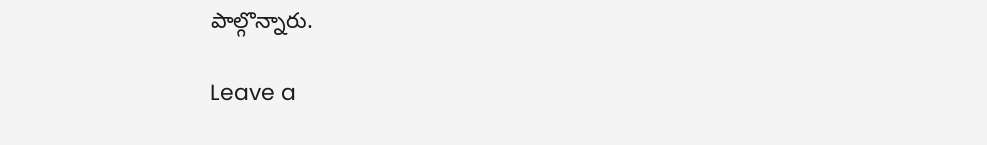పాల్గొన్నారు.

Leave a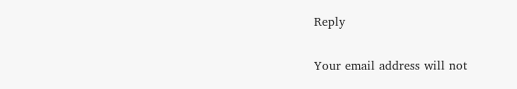Reply

Your email address will not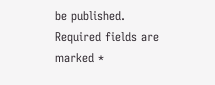be published. Required fields are marked *